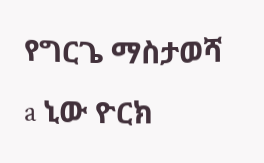የግርጌ ማስታወሻ
a ኒው ዮርክ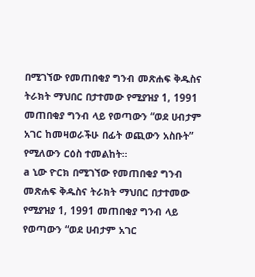በሚገኘው የመጠበቂያ ግንብ መጽሐፍ ቅዱስና ትራክት ማህበር በታተመው የሚያዝያ 1, 1991 መጠበቂያ ግንብ ላይ የወጣውን “ወደ ሀብታም አገር ከመዛወራችሁ በፊት ወጪውን አስቡት” የሚለውን ርዕስ ተመልከት።
a ኒው ዮርክ በሚገኘው የመጠበቂያ ግንብ መጽሐፍ ቅዱስና ትራክት ማህበር በታተመው የሚያዝያ 1, 1991 መጠበቂያ ግንብ ላይ የወጣውን “ወደ ሀብታም አገር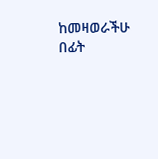ከመዛወራችሁ በፊት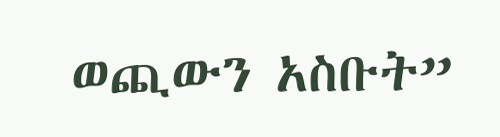ወጪውን አስቡት”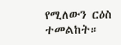የሚለውን ርዕስ ተመልከት።